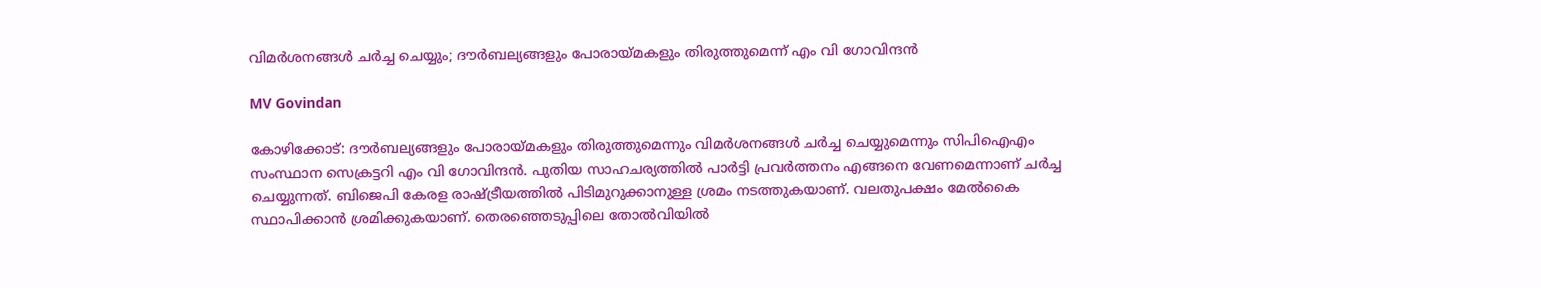വിമര്‍ശനങ്ങള്‍ ചര്‍ച്ച ചെയ്യും; ദൗര്‍ബല്യങ്ങളും പോരായ്മകളും തിരുത്തുമെന്ന് എം വി ഗോവിന്ദന്‍

MV Govindan

കോഴിക്കോട്: ദൗര്‍ബല്യങ്ങളും പോരായ്മകളും തിരുത്തുമെന്നും വിമര്‍ശനങ്ങള്‍ ചര്‍ച്ച ചെയ്യുമെന്നും സിപിഐഎം സംസ്ഥാന സെക്രട്ടറി എം വി ഗോവിന്ദന്‍. പുതിയ സാഹചര്യത്തില്‍ പാര്‍ട്ടി പ്രവര്‍ത്തനം എങ്ങനെ വേണമെന്നാണ് ചര്‍ച്ച ചെയ്യുന്നത്. ബിജെപി കേരള രാഷ്ട്രീയത്തില്‍ പിടിമുറുക്കാനുള്ള ശ്രമം നടത്തുകയാണ്. വലതുപക്ഷം മേല്‍കൈ സ്ഥാപിക്കാന്‍ ശ്രമിക്കുകയാണ്. തെരഞ്ഞെടുപ്പിലെ തോല്‍വിയില്‍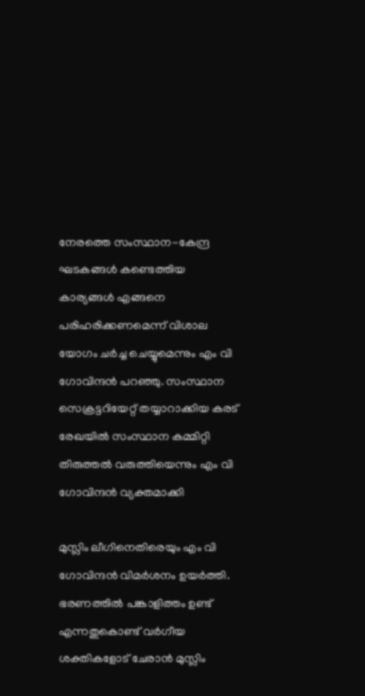നേരത്തെ സംസ്ഥാന-കേന്ദ്ര ഘടകങ്ങള്‍ കണ്ടെത്തിയ കാര്യങ്ങള്‍ എങ്ങനെ പരിഹരിക്കണമെന്ന് വിശാല യോഗം ചര്‍ച്ച ചെയ്യുമെന്നും എം വി ഗോവിന്ദന്‍ പറഞ്ഞു. സംസ്ഥാന സെക്രട്ടറിയേറ്റ് തയ്യാറാക്കിയ കരട് രേഖയിൽ സംസ്ഥാന കമ്മിറ്റി തിരുത്തൽ വരുത്തിയെന്നും എം വി ഗോവിന്ദൻ വ്യക്തമാക്കി

മുസ്ലിം ലീഗിനെതിരെയും എം വി ഗോവിന്ദന്‍ വിമര്‍ശനം ഉയര്‍ത്തി. ഭരണത്തില്‍ പങ്കാളിത്തം ഉണ്ട് എന്നതുകൊണ്ട് വര്‍ഗീയ ശക്തികളോട് ചേരാന്‍ മുസ്ലിം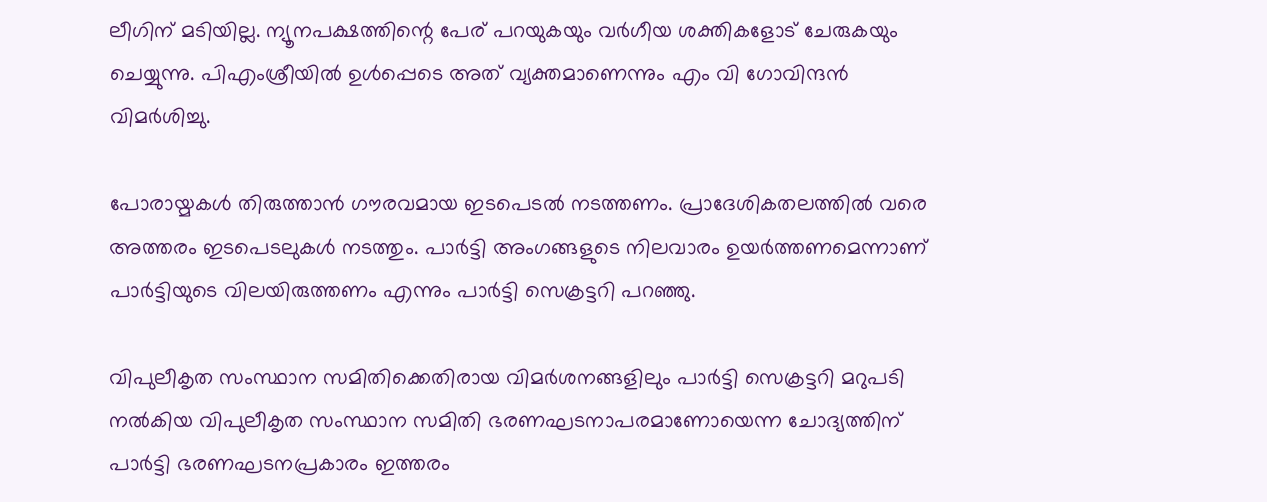ലീഗിന് മടിയില്ല. ന്യൂനപക്ഷത്തിന്റെ പേര് പറയുകയും വര്‍ഗീയ ശക്തികളോട് ചേരുകയും ചെയ്യുന്നു. പിഎംശ്രീയില്‍ ഉള്‍പ്പെടെ അത് വ്യക്തമാണെന്നും എം വി ഗോവിന്ദന്‍ വിമര്‍ശിച്ചു.

പോരായ്മകള്‍ തിരുത്താന്‍ ഗൗരവമായ ഇടപെടല്‍ നടത്തണം. പ്രാദേശികതലത്തില്‍ വരെ അത്തരം ഇടപെടലുകള്‍ നടത്തും. പാര്‍ട്ടി അംഗങ്ങളുടെ നിലവാരം ഉയര്‍ത്തണമെന്നാണ് പാര്‍ട്ടിയുടെ വിലയിരുത്തണം എന്നും പാര്‍ട്ടി സെക്രട്ടറി പറഞ്ഞു.

വിപുലീകൃത സംസ്ഥാന സമിതിക്കെതിരായ വിമര്‍ശനങ്ങളിലും പാര്‍ട്ടി സെക്രട്ടറി മറുപടി നല്‍കിയ വിപുലീകൃത സംസ്ഥാന സമിതി ഭരണഘടനാപരമാണോയെന്ന ചോദ്യത്തിന് പാര്‍ട്ടി ഭരണഘടനപ്രകാരം ഇത്തരം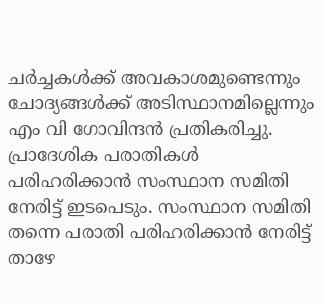ചര്‍ച്ചകള്‍ക്ക് അവകാശമുണ്ടെന്നും ചോദ്യങ്ങള്‍ക്ക് അടിസ്ഥാനമില്ലെന്നും എം വി ഗോവിന്ദന്‍ പ്രതികരിച്ചു. പ്രാദേശിക പരാതികള്‍ പരിഹരിക്കാന്‍ സംസ്ഥാന സമിതി നേരിട്ട് ഇടപെടും. സംസ്ഥാന സമിതി തന്നെ പരാതി പരിഹരിക്കാന്‍ നേരിട്ട് താഴേ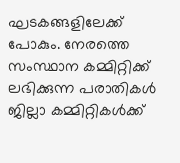ഘടകങ്ങളിലേക്ക് പോകും. നേരത്തെ സംസ്ഥാന കമ്മിറ്റിക്ക് ലഭിക്കുന്ന പരാതികള്‍ ജില്ലാ കമ്മിറ്റികള്‍ക്ക്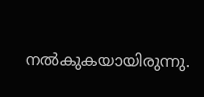നല്‍കുകയായിരുന്നു.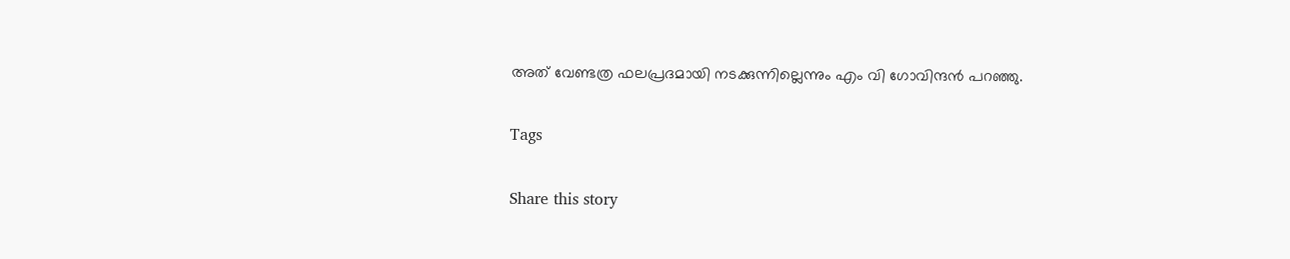അത് വേണ്ടത്ര ഫലപ്രദമായി നടക്കുന്നില്ലെന്നും എം വി ഗോവിന്ദന്‍ പറഞ്ഞു.

Tags

Share this story